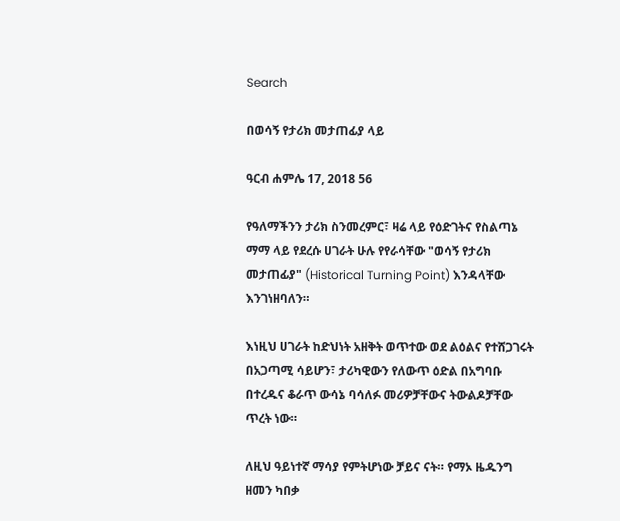Search

በወሳኝ የታሪክ መታጠፊያ ላይ

ዓርብ ሐምሌ 17, 2018 56

የዓለማችንን ታሪክ ስንመረምር፣ ዛሬ ላይ የዕድገትና የስልጣኔ ማማ ላይ የደረሱ ሀገራት ሁሉ የየራሳቸው "ወሳኝ የታሪክ መታጠፊያ" (Historical Turning Point) እንዳላቸው እንገነዘባለን።

እነዚህ ሀገራት ከድህነት አዘቅት ወጥተው ወደ ልዕልና የተሸጋገሩት በአጋጣሚ ሳይሆን፣ ታሪካዊውን የለውጥ ዕድል በአግባቡ በተረዱና ቆራጥ ውሳኔ ባሳለፉ መሪዎቻቸውና ትውልዶቻቸው ጥረት ነው።

ለዚህ ዓይነተኛ ማሳያ የምትሆነው ቻይና ናት። የማኦ ዜዱንግ ዘመን ካበቃ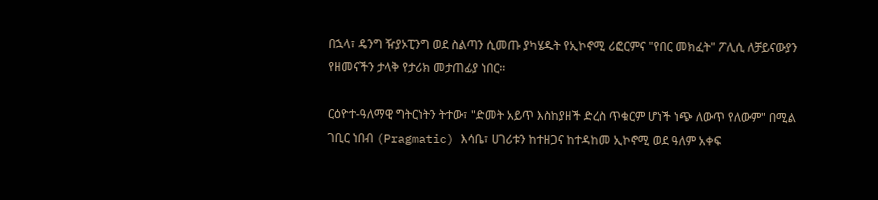በኋላ፣ ዴንግ ዥያኦፒንግ ወደ ስልጣን ሲመጡ ያካሄዱት የኢኮኖሚ ሪፎርምና "የበር መክፈት" ፖሊሲ ለቻይናውያን የዘመናችን ታላቅ የታሪክ መታጠፊያ ነበር።

ርዕዮተ-ዓለማዊ ግትርነትን ትተው፣ "ድመት አይጥ እስከያዘች ድረስ ጥቁርም ሆነች ነጭ ለውጥ የለውም" በሚል ገቢር ነበብ (Pragmatic) እሳቤ፣ ሀገሪቱን ከተዘጋና ከተዳከመ ኢኮኖሚ ወደ ዓለም አቀፍ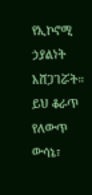የኢኮኖሚ ኃያልነት አሸጋገሯት። ይህ ቆራጥ የለውጥ ውሳኔ፣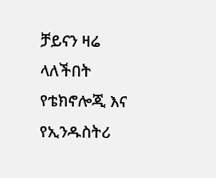ቻይናን ዛሬ ላለችበት የቴክኖሎጂ እና የኢንዱስትሪ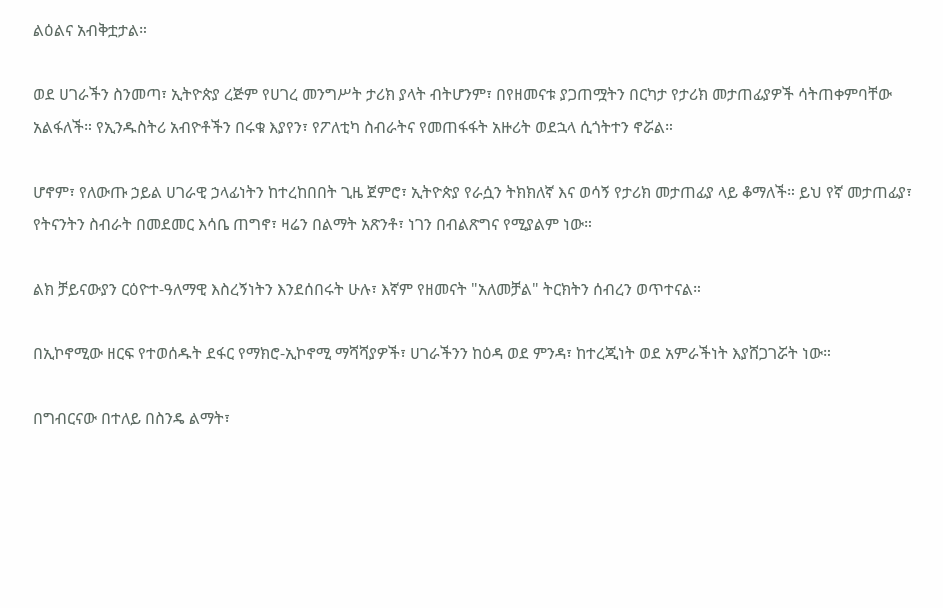ልዕልና አብቅቷታል።

ወደ ሀገራችን ስንመጣ፣ ኢትዮጵያ ረጅም የሀገረ መንግሥት ታሪክ ያላት ብትሆንም፣ በየዘመናቱ ያጋጠሟትን በርካታ የታሪክ መታጠፊያዎች ሳትጠቀምባቸው አልፋለች። የኢንዱስትሪ አብዮቶችን በሩቁ እያየን፣ የፖለቲካ ስብራትና የመጠፋፋት አዙሪት ወደኋላ ሲጎትተን ኖሯል።

ሆኖም፣ የለውጡ ኃይል ሀገራዊ ኃላፊነትን ከተረከበበት ጊዜ ጀምሮ፣ ኢትዮጵያ የራሷን ትክክለኛ እና ወሳኝ የታሪክ መታጠፊያ ላይ ቆማለች። ይህ የኛ መታጠፊያ፣ የትናንትን ስብራት በመደመር እሳቤ ጠግኖ፣ ዛሬን በልማት አጽንቶ፣ ነገን በብልጽግና የሚያልም ነው።

ልክ ቻይናውያን ርዕዮተ-ዓለማዊ እስረኝነትን እንደሰበሩት ሁሉ፣ እኛም የዘመናት "አለመቻል" ትርክትን ሰብረን ወጥተናል።

በኢኮኖሚው ዘርፍ የተወሰዱት ደፋር የማክሮ-ኢኮኖሚ ማሻሻያዎች፣ ሀገራችንን ከዕዳ ወደ ምንዳ፣ ከተረጂነት ወደ አምራችነት እያሸጋገሯት ነው።

በግብርናው በተለይ በስንዴ ልማት፣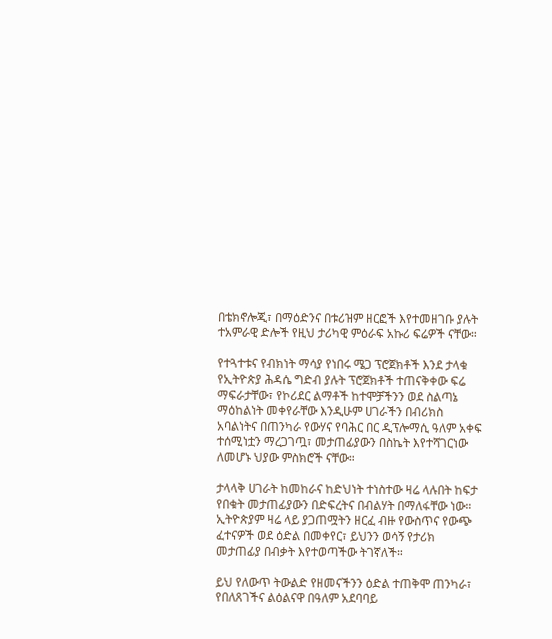በቴክኖሎጂ፣ በማዕድንና በቱሪዝም ዘርፎች እየተመዘገቡ ያሉት ተአምራዊ ድሎች የዚህ ታሪካዊ ምዕራፍ አኩሪ ፍሬዎች ናቸው።

የተጓተቱና የብክነት ማሳያ የነበሩ ሜጋ ፕሮጀክቶች እንደ ታላቁ የኢትዮጵያ ሕዳሴ ግድብ ያሉት ፕሮጀክቶች ተጠናቅቀው ፍሬ ማፍራታቸው፣ የኮሪደር ልማቶች ከተሞቻችንን ወደ ስልጣኔ ማዕከልነት መቀየራቸው እንዲሁም ሀገራችን በብሪክስ አባልነትና በጠንካራ የውሃና የባሕር በር ዲፕሎማሲ ዓለም አቀፍ ተሰሚነቷን ማረጋገጧ፣ መታጠፊያውን በስኬት እየተሻገርነው ለመሆኑ ህያው ምስክሮች ናቸው።

ታላላቅ ሀገራት ከመከራና ከድህነት ተነስተው ዛሬ ላሉበት ከፍታ የበቁት መታጠፊያውን በድፍረትና በብልሃት በማለፋቸው ነው። ኢትዮጵያም ዛሬ ላይ ያጋጠሟትን ዘርፈ ብዙ የውስጥና የውጭ ፈተናዎች ወደ ዕድል በመቀየር፣ ይህንን ወሳኝ የታሪክ መታጠፊያ በብቃት እየተወጣችው ትገኛለች።

ይህ የለውጥ ትውልድ የዘመናችንን ዕድል ተጠቅሞ ጠንካራ፣ የበለጸገችና ልዕልናዋ በዓለም አደባባይ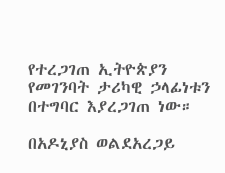የተረጋገጠ ኢትዮጵያን የመገንባት ታሪካዊ ኃላፊነቱን በተግባር እያረጋገጠ ነው።

በአዶኒያስ ወልደአረጋይ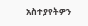አስተያየትዎን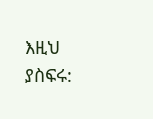እዚህ ያስፍሩ: